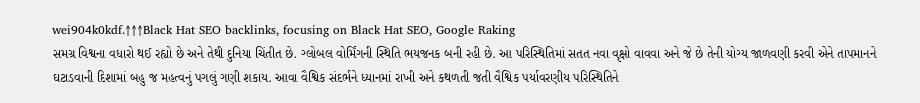wei904k0kdf.↑↑↑Black Hat SEO backlinks, focusing on Black Hat SEO, Google Raking
સમગ્ર વિશ્વના વધારો થઈ રહ્યો છે અને તેથી દુનિયા ચિંતીત છે. ગ્લોબલ વોર્મિંગની સ્થિતિ ભયજનક બની રહી છે. આ પરિસ્થિતિમાં સતત નવા વૃક્ષો વાવવા અને જે છે તેની યોગ્ય જાળવણી કરવી એને તાપમાનને ઘટાડવાની દિશામાં બહુ જ મહત્વનું પગલું ગણી શકાય. આવા વૈશ્વિક સંદર્ભને ધ્યાનમાં રાખી અને કથળતી જતી વૈશ્વિક પર્યાવરણીય પરિસ્થિતિને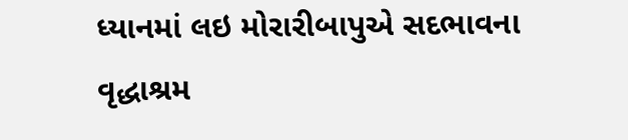ધ્યાનમાં લઇ મોરારીબાપુએ સદભાવના વૃદ્ધાશ્રમ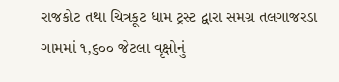રાજકોટ તથા ચિત્રકૂટ ધામ ટ્રસ્ટ દ્વારા સમગ્ર તલગાજરડા ગામમાં ૧,૬૦૦ જેટલા વૃક્ષોનું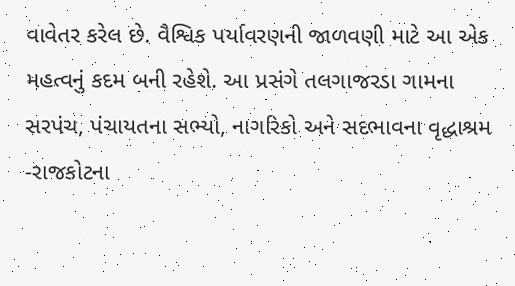વાવેતર કરેલ છે. વૈશ્વિક પર્યાવરણની જાળવણી માટે આ એક મહત્વનું કદમ બની રહેશે. આ પ્રસંગે તલગાજરડા ગામના સરપંચ, પંચાયતના સભ્યો, નાગરિકો અને સદભાવના વૃદ્ધાશ્રમ -રાજકોટના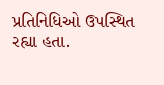પ્રતિનિધિઓ ઉપસ્થિત રહ્યા હતા.